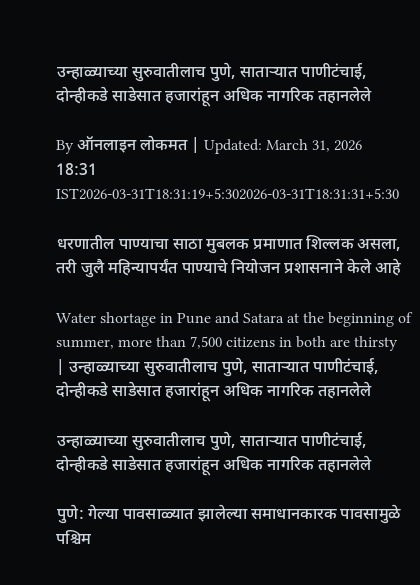उन्हाळ्याच्या सुरुवातीलाच पुणे, साताऱ्यात पाणीटंचाई, दोन्हीकडे साडेसात हजारांहून अधिक नागरिक तहानलेले

By ऑनलाइन लोकमत | Updated: March 31, 2026 18:31 IST2026-03-31T18:31:19+5:302026-03-31T18:31:31+5:30

धरणातील पाण्याचा साठा मुबलक प्रमाणात शिल्लक असला, तरी जुलै महिन्यापर्यंत पाण्याचे नियोजन प्रशासनाने केले आहे

Water shortage in Pune and Satara at the beginning of summer, more than 7,500 citizens in both are thirsty | उन्हाळ्याच्या सुरुवातीलाच पुणे, साताऱ्यात पाणीटंचाई, दोन्हीकडे साडेसात हजारांहून अधिक नागरिक तहानलेले

उन्हाळ्याच्या सुरुवातीलाच पुणे, साताऱ्यात पाणीटंचाई, दोन्हीकडे साडेसात हजारांहून अधिक नागरिक तहानलेले

पुणे: गेल्या पावसाळ्यात झालेल्या समाधानकारक पावसामुळे पश्चिम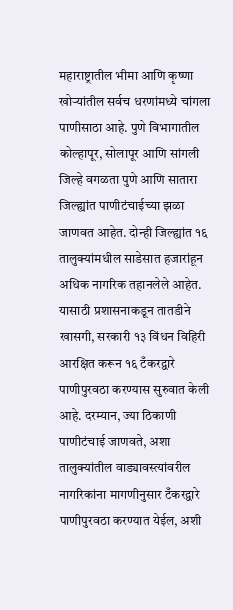महाराष्ट्रातील भीमा आणि कृष्णा खोऱ्यांतील सर्वच धरणांमध्ये चांगला पाणीसाठा आहे. पुणे विभागातील कोल्हापूर, सोलापूर आणि सांगली जिल्हे वगळता पुणे आणि सातारा जिल्ह्यांत पाणीटंचाईच्या झळा जाणवत आहेत. दोन्ही जिल्ह्यांत १६ तालुक्यांमधील साडेसात हजारांहून अधिक नागरिक तहानलेले आहेत. यासाठी प्रशासनाकडून तातडीने खासगी, सरकारी १३ विंधन विहिरी आरक्षित करून १६ टँकरद्वारे पाणीपुरवठा करण्यास सुरुवात केली आहे. दरम्यान, ज्या ठिकाणी पाणीटंचाई जाणवते, अशा तालुक्यांतील वाड्यावस्त्यांवरील नागरिकांना मागणीनुसार टँकरद्वारे पाणीपुरवठा करण्यात येईल, अशी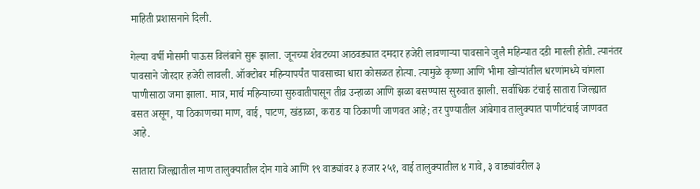माहिती प्रशासनाने दिली.

गेल्या वर्षी मोसमी पाऊस विलंबाने सुरू झाला. जूनच्या शेवटच्या आठवड्यात दमदार हजेरी लावणाऱ्या पावसाने जुलै महिन्यात दडी मारली होती. त्यानंतर पावसाने जोरदार हजेरी लावली. ऑक्टोबर महिन्यापर्यंत पावसाच्या धारा कोसळत होत्या. त्यामुळे कृष्णा आणि भीमा खोऱ्यांतील धरणांमध्ये चांगला पाणीसाठा जमा झाला. मात्र, मार्च महिन्याच्या सुरुवातीपासून तीव्र उन्हाळा आणि झळा बसण्यास सुरुवात झाली. सर्वाधिक टंचाई सातारा जिल्ह्यात बसत असून, या ठिकाणच्या माण, वाई, पाटण, खंडाळा, कराड या ठिकाणी जाणवत आहे; तर पुण्यातील आंबेगाव तालुक्यात पाणीटंचाई जाणवत आहे.

सातारा जिल्ह्यातील माण तालुक्यातील दोन गावे आणि १९ वाड्यांवर ३ हजार २५१, वाई तालुक्यातील ४ गावे, ३ वाड्यांवरील ३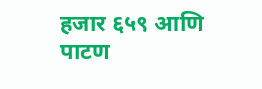हजार ६५९ आणि पाटण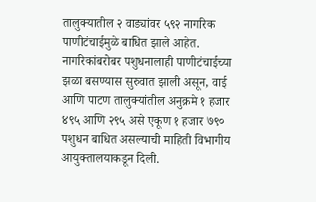तालुक्यातील २ वाड्यांवर ५९२ नागरिक पाणीटंचाईमुळे बाधित झाले आहेत. नागरिकांबरोबर पशुधनालाही पाणीटंचाईच्या झळा बसण्यास सुरुवात झाली असून, वाई आणि पाटण तालुक्यांतील अनुक्रमे १ हजार ४९५ आणि २९५ असे एकूण १ हजार ७९० पशुधन बाधित असल्याची माहिती विभागीय आयुक्तालयाकडून दिली.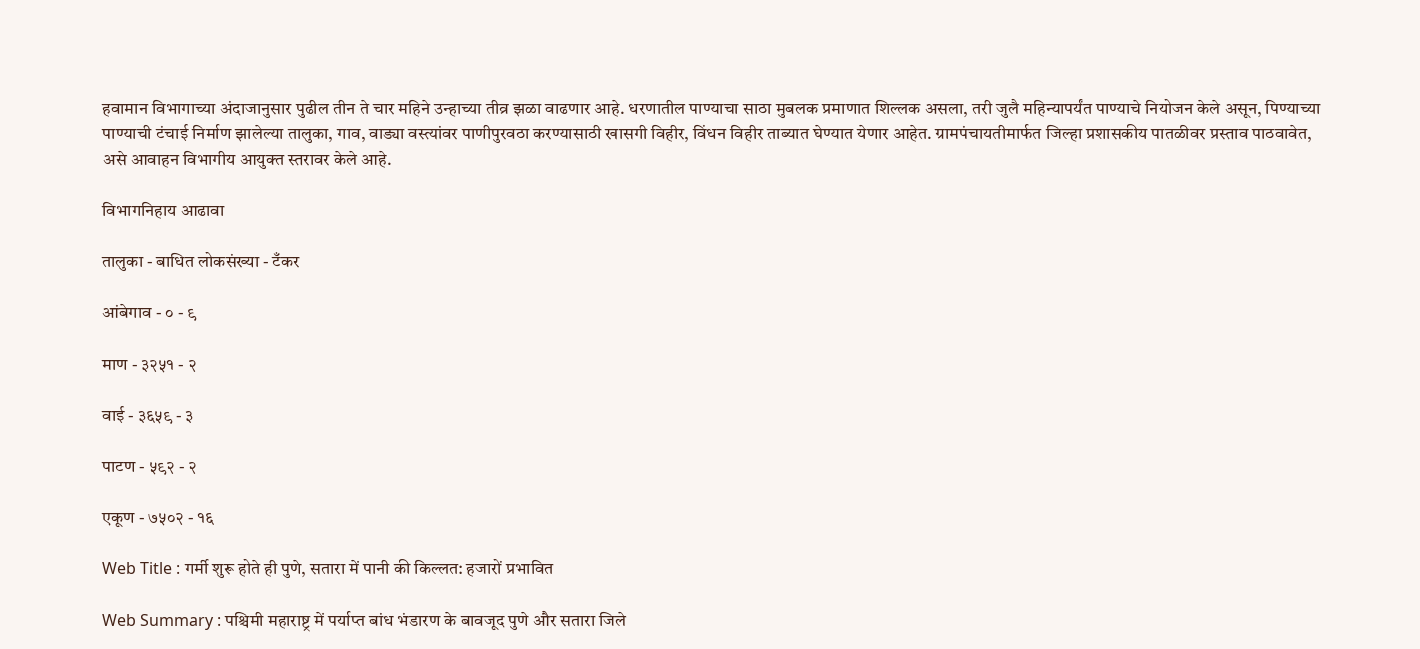हवामान विभागाच्या अंदाजानुसार पुढील तीन ते चार महिने उन्हाच्या तीव्र झळा वाढणार आहे. धरणातील पाण्याचा साठा मुबलक प्रमाणात शिल्लक असला, तरी जुलै महिन्यापर्यंत पाण्याचे नियोजन केले असून, पिण्याच्या पाण्याची टंचाई निर्माण झालेल्या तालुका, गाव, वाड्या वस्त्यांवर पाणीपुरवठा करण्यासाठी खासगी विहीर, विंधन विहीर ताब्यात घेण्यात येणार आहेत. ग्रामपंचायतीमार्फत जिल्हा प्रशासकीय पातळीवर प्रस्ताव पाठवावेत, असे आवाहन विभागीय आयुक्त स्तरावर केले आहे.

विभागनिहाय आढावा

तालुका - बाधित लोकसंख्या - टँकर

आंबेगाव - ० - ९

माण - ३२५१ - २

वाई - ३६५९ - ३

पाटण - ५९२ - २

एकूण - ७५०२ - १६

Web Title : गर्मी शुरू होते ही पुणे, सतारा में पानी की किल्लत: हजारों प्रभावित

Web Summary : पश्चिमी महाराष्ट्र में पर्याप्त बांध भंडारण के बावजूद पुणे और सतारा जिले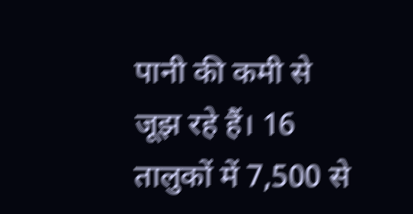पानी की कमी से जूझ रहे हैं। 16 तालुकों में 7,500 से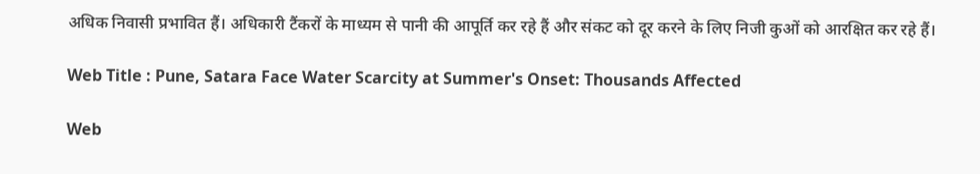अधिक निवासी प्रभावित हैं। अधिकारी टैंकरों के माध्यम से पानी की आपूर्ति कर रहे हैं और संकट को दूर करने के लिए निजी कुओं को आरक्षित कर रहे हैं।

Web Title : Pune, Satara Face Water Scarcity at Summer's Onset: Thousands Affected

Web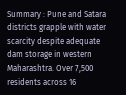Summary : Pune and Satara districts grapple with water scarcity despite adequate dam storage in western Maharashtra. Over 7,500 residents across 16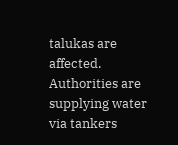talukas are affected. Authorities are supplying water via tankers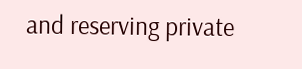and reserving private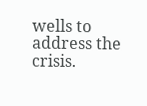wells to address the crisis.